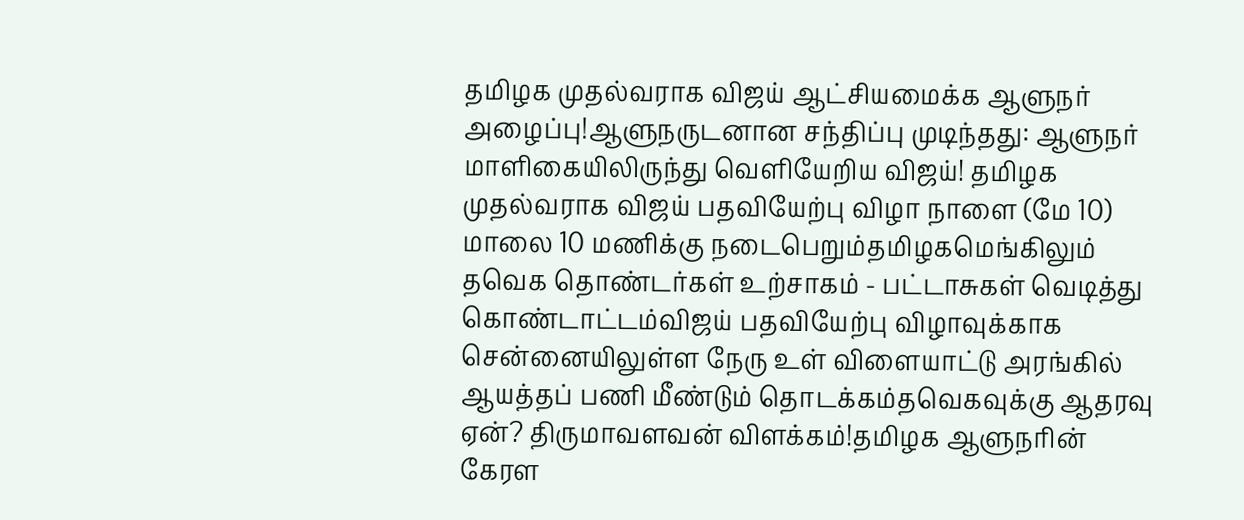தமிழக முதல்வராக விஜய் ஆட்சியமைக்க ஆளுநர் அழைப்பு!ஆளுநருடனான சந்திப்பு முடிந்தது: ஆளுநர் மாளிகையிலிருந்து வெளியேறிய விஜய்! தமிழக முதல்வராக விஜய் பதவியேற்பு விழா நாளை (மே 10) மாலை 10 மணிக்கு நடைபெறும்தமிழகமெங்கிலும் தவெக தொண்டர்கள் உற்சாகம் - பட்டாசுகள் வெடித்து கொண்டாட்டம்விஜய் பதவியேற்பு விழாவுக்காக சென்னையிலுள்ள நேரு உள் விளையாட்டு அரங்கில் ஆயத்தப் பணி மீண்டும் தொடக்கம்தவெகவுக்கு ஆதரவு ஏன்? திருமாவளவன் விளக்கம்!தமிழக ஆளுநரின் கேரள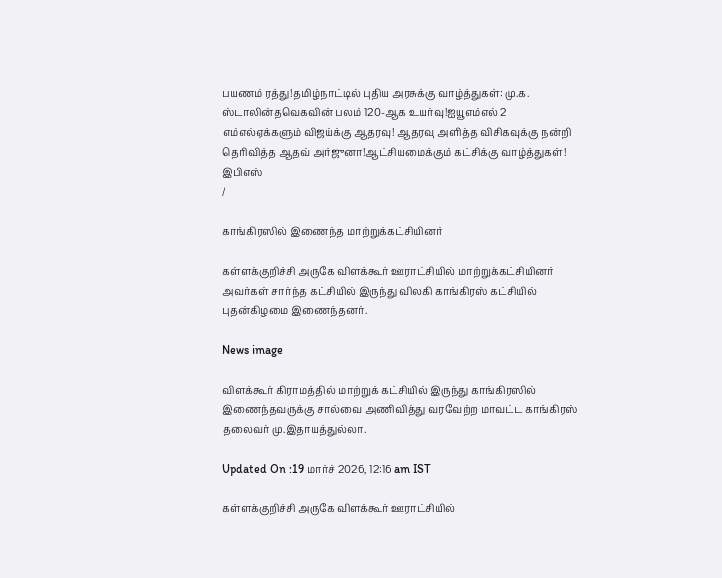பயணம் ரத்து!தமிழ்நாட்டில் புதிய அரசுக்கு வாழ்த்துகள்: மு.க. ஸ்டாலின்தவெகவின் பலம் 120-ஆக உயர்வு!ஐயூஎம்எல் 2 எம்எல்ஏக்களும் விஜய்க்கு ஆதரவு! ஆதரவு அளித்த விசிகவுக்கு நன்றி தெரிவித்த ஆதவ் அர்ஜுனா!ஆட்சியமைக்கும் கட்சிக்கு வாழ்த்துகள்! இபிஎஸ்
/

காங்கிரஸில் இணைந்த மாற்றுக்கட்சியினர்

கள்ளக்குறிச்சி அருகே விளக்கூர் ஊராட்சியில் மாற்றுக்கட்சியினர் அவர்கள் சார்ந்த கட்சியில் இருந்து விலகி காங்கிரஸ் கட்சியில் புதன்கிழமை இணைந்தனர்.

News image

விளக்கூர் கிராமத்தில் மாற்றுக் கட்சியில் இருந்து காங்கிரஸில் இணைந்தவருக்கு சால்வை அணிவித்து வரவேற்ற மாவட்ட காங்கிரஸ் தலைவர் மு.இதாயத்துல்லா.

Updated On :19 மார்ச் 2026, 12:16 am IST

கள்ளக்குறிச்சி அருகே விளக்கூர் ஊராட்சியில்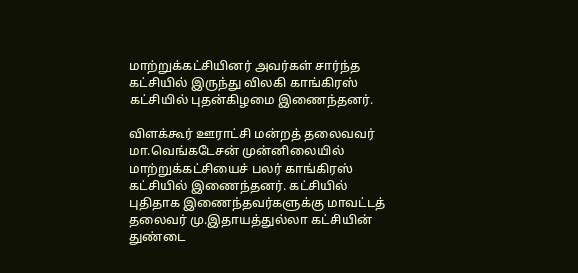மாற்றுக்கட்சியினர் அவர்கள் சார்ந்த கட்சியில் இருந்து விலகி காங்கிரஸ் கட்சியில் புதன்கிழமை இணைந்தனர்.

விளக்கூர் ஊராட்சி மன்றத் தலைவவர் மா.வெங்கடேசன் முன்னிலையில் மாற்றுக்கட்சியைச் பலர் காங்கிரஸ் கட்சியில் இணைந்தனர். கட்சியில் புதிதாக இணைந்தவர்களுக்கு மாவட்டத் தலைவர் மு.இதாயத்துல்லா கட்சியின் துண்டை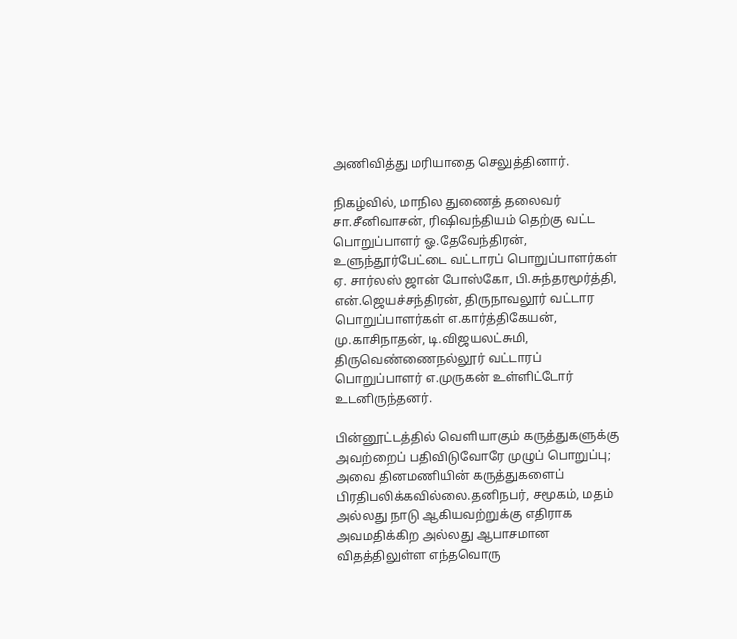அணிவித்து மரியாதை செலுத்தினார்.

நிகழ்வில், மாநில துணைத் தலைவர் சா.சீனிவாசன், ரிஷிவந்தியம் தெற்கு வட்ட பொறுப்பாளர் ஓ.தேவேந்திரன், உளுந்தூர்பேட்டை வட்டாரப் பொறுப்பாளர்கள் ஏ. சார்லஸ் ஜான் போஸ்கோ, பி.சுந்தரமூர்த்தி, என்.ஜெயச்சந்திரன், திருநாவலூர் வட்டார பொறுப்பாளர்கள் எ.கார்த்திகேயன், மு.காசிநாதன், டி.விஜயலட்சுமி, திருவெண்ணைநல்லூர் வட்டாரப் பொறுப்பாளர் எ.முருகன் உள்ளிட்டோர் உடனிருந்தனர்.

பின்னூட்டத்தில் வெளியாகும் கருத்துகளுக்கு அவற்றைப் பதிவிடுவோரே முழுப் பொறுப்பு; அவை தினமணியின் கருத்துகளைப் பிரதிபலிக்கவில்லை.தனிநபர், சமூகம், மதம் அல்லது நாடு ஆகியவற்றுக்கு எதிராக அவமதிக்கிற அல்லது ஆபாசமான விதத்திலுள்ள எந்தவொரு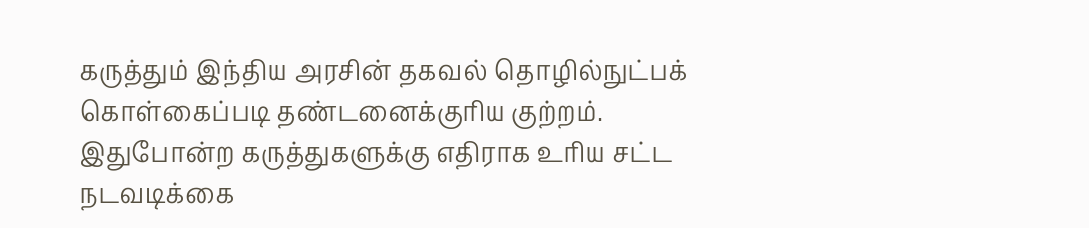கருத்தும் இந்திய அரசின் தகவல் தொழில்நுட்பக் கொள்கைப்படி தண்டனைக்குரிய குற்றம். இதுபோன்ற கருத்துகளுக்கு எதிராக உரிய சட்ட நடவடிக்கை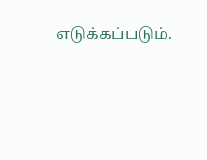எடுக்கப்படும்.